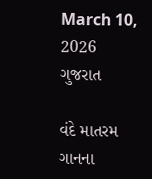March 10, 2026
ગુજરાત

વંદે માતરમ ગાનના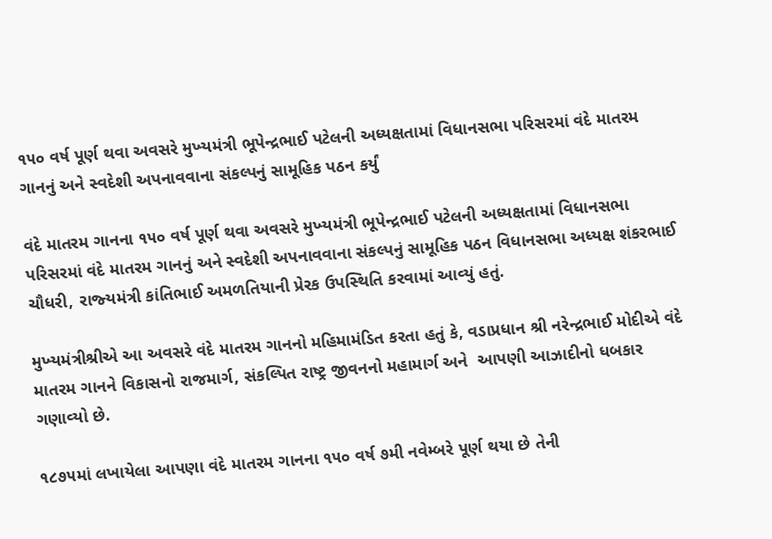૧૫૦ વર્ષ પૂર્ણ થવા અવસરે મુખ્‍યમંત્રી ભૂપેન્‍દ્રભાઈ પટેલની અધ્‍યક્ષતામાં વિધાનસભા પરિસરમાં વંદે માતરમ ગાનનું અને સ્‍વદેશી અપનાવવાના સંકલ્‍પનું સામૂહિક પઠન કર્યું

વંદે માતરમ ગાનના ૧૫૦ વર્ષ પૂર્ણ થવા અવસરે મુખ્‍યમંત્રી ભૂપેન્‍દ્રભાઈ પટેલની અધ્‍યક્ષતામાં વિધાનસભા પરિસરમાં વંદે માતરમ ગાનનું અને સ્‍વદેશી અપનાવવાના સંકલ્‍પનું સામૂહિક પઠન વિધાનસભા અધ્‍યક્ષ શંકરભાઈ ચૌધરી, રાજ્‍યમંત્રી કાંતિભાઈ અમળતિયાની પ્રેરક ઉપસ્‍થિતિ કરવામાં આવ્‍યું હતું.

મુખ્‍યમંત્રીશ્રીએ આ અવસરે વંદે માતરમ ગાનનો મહિમામંડિત કરતા હતું કે, વડાપ્રધાન શ્રી નરેન્‍દ્રભાઈ મોદીએ વંદે માતરમ ગાનને વિકાસનો રાજમાર્ગ, સંકલ્‍પિત રાષ્‍ટ્ર જીવનનો મહામાર્ગ અને  આપણી આઝાદીનો ધબકાર ગણાવ્‍યો છે.

૧૮૭૫માં લખાયેલા આપણા વંદે માતરમ ગાનના ૧૫૦ વર્ષ ૭મી નવેમ્‍બરે પૂર્ણ થયા છે તેની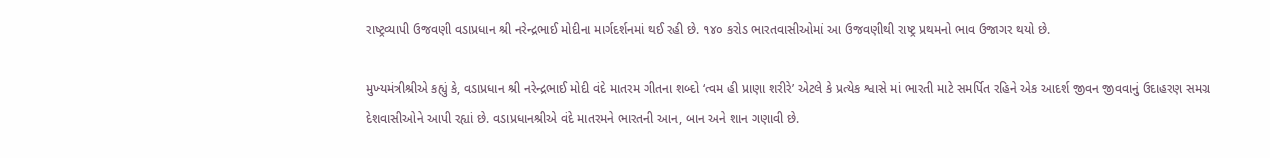રાષ્‍ટ્રવ્‍યાપી ઉજવણી વડાપ્રધાન શ્રી નરેન્‍દ્રભાઈ મોદીના માર્ગદર્શનમાં થઈ રહી છે. ૧૪૦ કરોડ ભારતવાસીઓમાં આ ઉજવણીથી રાષ્‍ટ્ર પ્રથમનો ભાવ ઉજાગર થયો છે.

મુખ્‍યમંત્રીશ્રીએ કહ્યું કે, વડાપ્રધાન શ્રી નરેન્‍દ્રભાઈ મોદી વંદે માતરમ ગીતના શબ્‍દો ‘ત્‍વમ હી પ્રાણા શરીરે’ એટલે કે પ્રત્‍યેક શ્વાસે માં ભારતી માટે સમર્પિત રહિને એક આદર્શ જીવન જીવવાનું ઉદાહરણ સમગ્ર દેશવાસીઓને આપી રહ્યાં છે. વડાપ્રધાનશ્રીએ વંદે માતરમને ભારતની આન, બાન અને શાન ગણાવી છે.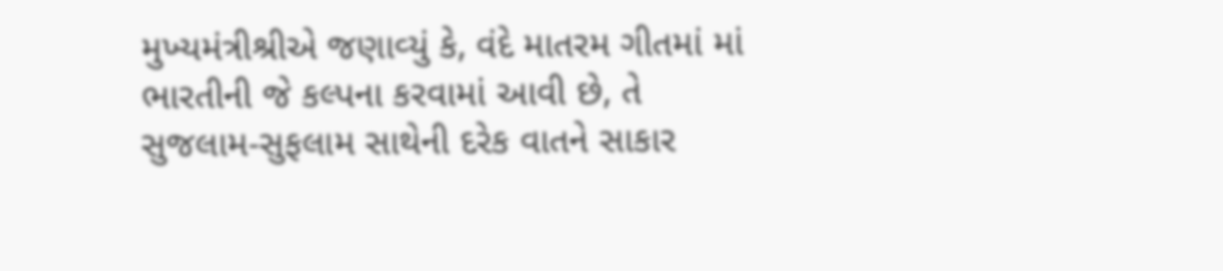મુખ્‍યમંત્રીશ્રીએ જણાવ્‍યું કે, વંદે માતરમ ગીતમાં માં ભારતીની જે કલ્‍પના કરવામાં આવી છે, તે સુજલામ-સુફલામ સાથેની દરેક વાતને સાકાર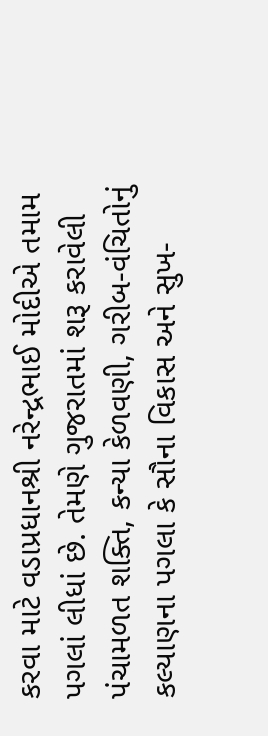કરવા માટે વડાપ્રધાનશ્રી નરેન્‍દ્રભાઈ મોદીએ તમામ પગલાં લીધાં છે. તેમણે ગુજરાતમાં શરૂ કરાવેલી પંચામળત શક્‍તિ, કન્‍યા કેળવણી, ગરીબ-વંચિતોનું કલ્‍યાણના પગલા કે સૌના વિકાસ અને સુખ-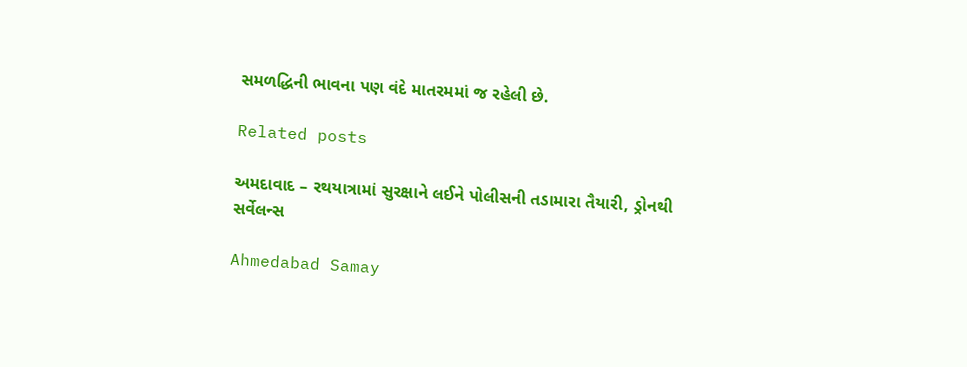સમળદ્ધિની ભાવના પણ વંદે માતરમમાં જ રહેલી છે.

Related posts

અમદાવાદ – રથયાત્રામાં સુરક્ષાને લઈને પોલીસની તડામારા તૈયારી, ડ્રોનથી સર્વેલન્સ

Ahmedabad Samay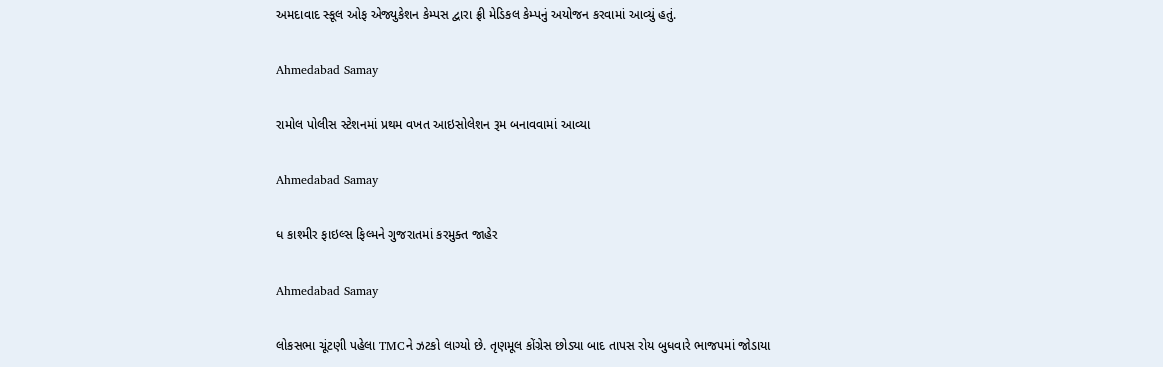અમદાવાદ સ્કૂલ ઓફ એજ્યુકેશન કેમ્પસ દ્વારા ફ્રી મેડિકલ કેમ્પનું અયોજન કરવામાં આવ્યું હતું.

Ahmedabad Samay

રામોલ પોલીસ સ્ટેશનમાં પ્રથમ વખત આઇસોલેશન રૂમ બનાવવામાં આવ્યા

Ahmedabad Samay

ધ કાશ્મીર ફાઇલ્સ ફિલ્મને ગુજરાતમાં કરમુક્ત જાહેર

Ahmedabad Samay

લોકસભા ચૂંટણી પહેલા TMCને ઝટકો લાગ્યો છે. તૃણમૂલ કોંગ્રેસ છોડ્યા બાદ તાપસ રોય બુધવારે ભાજપમાં જોડાયા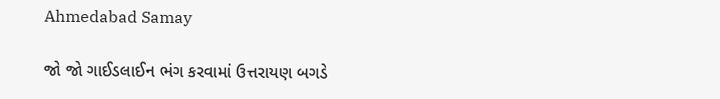Ahmedabad Samay

જો જો ગાઈડલાઈન ભંગ કરવામાં ઉત્તરાયણ બગડે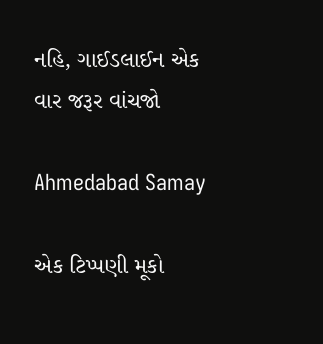નહિ, ગાઈડલાઈન એક વાર જરૂર વાંચજો

Ahmedabad Samay

એક ટિપ્પણી મૂકો